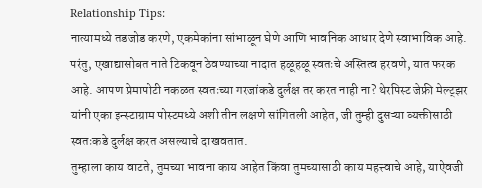Relationship Tips:
नात्यामध्ये तडजोड करणे, एकमेकांना सांभाळून घेणे आणि भावनिक आधार देणे स्वाभाविक आहे. परंतु, एखाद्यासोबत नाते टिकवून ठेवण्याच्या नादात हळूहळू स्वतःचे अस्तित्व हरवणे, यात फरक आहे. आपण प्रेमापोटी नकळत स्वतःच्या गरजांकडे दुर्लक्ष तर करत नाही ना? थेरपिस्ट जेफ्री मेल्ट्झर यांनी एका इन्स्टाग्राम पोस्टमध्ये अशी तीन लक्षणे सांगितली आहेत, जी तुम्ही दुसऱ्या व्यक्तीसाठी स्वतःकडे दुर्लक्ष करत असल्याचे दाखवतात.
तुम्हाला काय वाटते, तुमच्या भावना काय आहेत किंवा तुमच्यासाठी काय महत्त्वाचे आहे, याऐवजी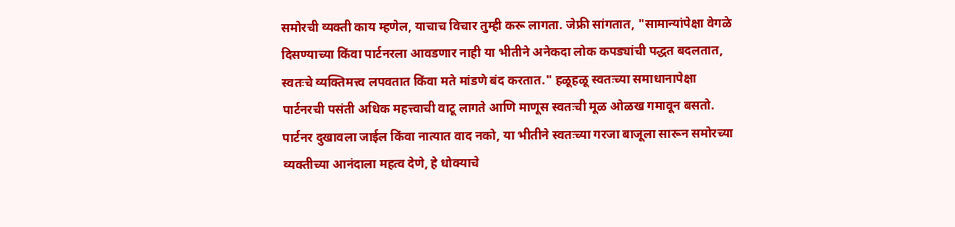समोरची व्यक्ती काय म्हणेल, याचाच विचार तुम्ही करू लागता. जेफ्री सांगतात, "सामान्यांपेक्षा वेगळे दिसण्याच्या किंवा पार्टनरला आवडणार नाही या भीतीने अनेकदा लोक कपड्यांची पद्धत बदलतात, स्वतःचे व्यक्तिमत्त्व लपवतात किंवा मते मांडणे बंद करतात." हळूहळू स्वतःच्या समाधानापेक्षा पार्टनरची पसंती अधिक महत्त्वाची वाटू लागते आणि माणूस स्वतःची मूळ ओळख गमावून बसतो.
पार्टनर दुखावला जाईल किंवा नात्यात वाद नको, या भीतीने स्वतःच्या गरजा बाजूला सारून समोरच्या व्यक्तीच्या आनंदाला महत्व देणे, हे धोक्याचे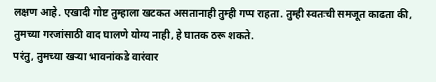लक्षण आहे. एखादी गोष्ट तुम्हाला खटकत असतानाही तुम्ही गप्प राहता. तुम्ही स्वतःची समजूत काढता की, तुमच्या गरजांसाठी वाद घालणे योग्य नाही, हे घातक ठरू शकते.
परंतु, तुमच्या खऱ्या भावनांकडे वारंवार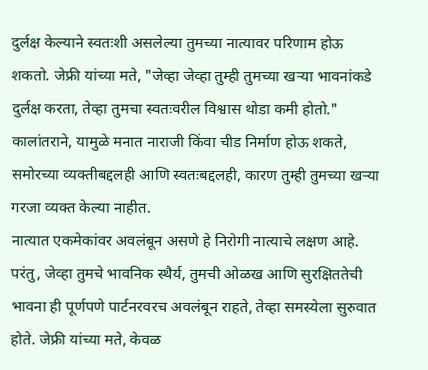दुर्लक्ष केल्याने स्वतःशी असलेल्या तुमच्या नात्यावर परिणाम होऊ शकतो. जेफ्री यांच्या मते, "जेव्हा जेव्हा तुम्ही तुमच्या खऱ्या भावनांकडे दुर्लक्ष करता, तेव्हा तुमचा स्वतःवरील विश्वास थोडा कमी होतो." कालांतराने, यामुळे मनात नाराजी किंवा चीड निर्माण होऊ शकते, समोरच्या व्यक्तीबद्दलही आणि स्वतःबद्दलही, कारण तुम्ही तुमच्या खऱ्या गरजा व्यक्त केल्या नाहीत.
नात्यात एकमेकांवर अवलंबून असणे हे निरोगी नात्याचे लक्षण आहे. परंतु, जेव्हा तुमचे भावनिक स्थैर्य, तुमची ओळख आणि सुरक्षिततेची भावना ही पूर्णपणे पार्टनरवरच अवलंबून राहते, तेव्हा समस्येला सुरुवात होते. जेफ्री यांच्या मते, केवळ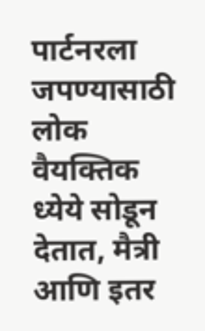पार्टनरला जपण्यासाठी लोक वैयक्तिक ध्येये सोडून देतात, मैत्री आणि इतर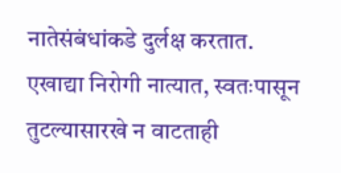नातेसंबंधांकडे दुर्लक्ष करतात.
एखाद्या निरोगी नात्यात, स्वतःपासून तुटल्यासारखे न वाटताही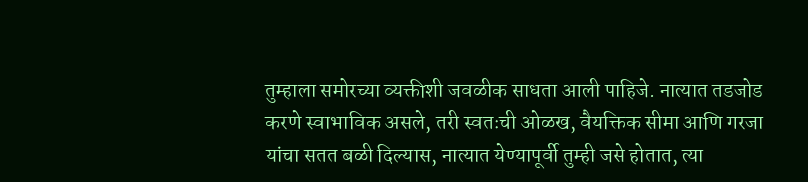तुम्हाला समोरच्या व्यक्तीशी जवळीक साधता आली पाहिजे. नात्यात तडजोड करणे स्वाभाविक असले, तरी स्वतःची ओळख, वैयक्तिक सीमा आणि गरजा यांचा सतत बळी दिल्यास, नात्यात येण्यापूर्वी तुम्ही जसे होतात, त्या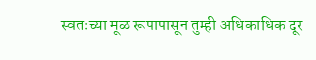स्वतःच्या मूळ रूपापासून तुम्ही अधिकाधिक दूर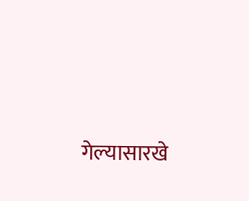गेल्यासारखे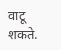वाटू शकते.